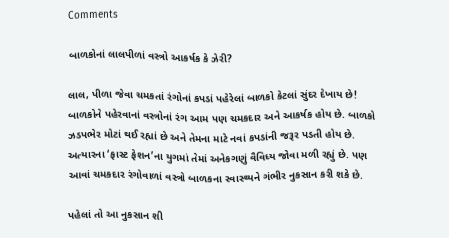Comments

બાળકોનાં લાલપીળાં વસ્ત્રો આકર્ષક કે ઝેરી?

લાલ, પીળા જેવા ચમકતાં રંગોનાં કપડાં પહેરેલાં બાળકો કેટલાં સુંદર દેખાય છે! બાળકોને પહેરવાનાં વસ્ત્રોનાં રંગ આમ પણ ચમકદાર અને આકર્ષક હોય છે. બાળકો ઝડપભેર મોટાં થઈ રહ્યાં છે અને તેમના માટે નવાં કપડાંની જરૂર પડતી હોય છે. અત્યારના ‘ફાસ્ટ ફેશન’ના યુગમાં તેમાં અનેકગણું વૈવિધ્ય જોવા મળી રહ્યું છે. પણ આવાં ચમકદાર રંગોવાળાં વસ્ત્રો બાળકના સ્વાસ્થ્યને ગંભીર નુકસાન કરી શકે છે.

પહેલાં તો આ નુકસાન શી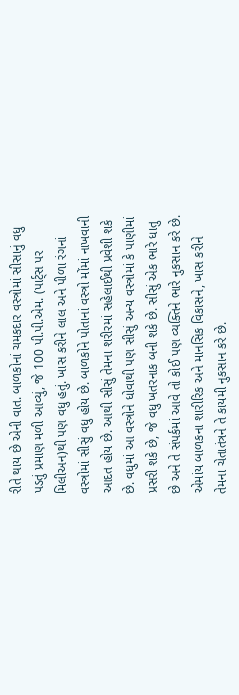રીતે થાય છે એની વાત. બાળકોનાં ચમકદાર વસ્ત્રોમાં સીસાનું વધુ પડતું પ્રમાણ મળી આવ્યું, જે 100 પી.પી.એમ. (પાર્ટ્સ પર મિલીઅન)થી પણ વધુ હતું. ખાસ કરીને લાલ અને પીળા રંગનાં વસ્ત્રોમાં સીસું વધુ હોય છે. બાળકોને પોતાનાં વસ્ત્રો મોંમાં નાખવાની આદત હોય છે. આથી સીસું તેમના શરીરમાં સહેલાઈથી પ્રવેશી શકે છે. વધુમાં આ વસ્ત્રોને ધોવાથી પણ સીસું અન્ય વસ્ત્રોમાં કે પાણીમાં પ્રસરી શકે છે, જે વધુ ખતરનાક બની શકે છે. સીસું એક ભારે ધાતુ છે અને તે સંપર્કમાં આવે તો કોઈ પણ વ્યક્તિને ભારે નુકસાન કરે છે. એમાંય બાળકના શારીરિક અને માનસિક વિકાસને, ખાસ કરીને તેમના ચેતાતંત્રને તે કાયમી નુકસાન કરે છે.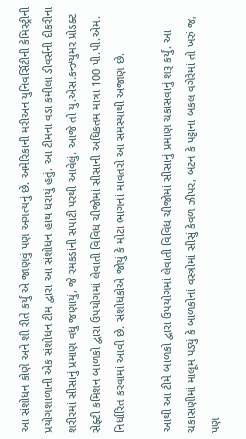આ સંશોધન કોણે અને શી રીતે કર્યું એ જાણવું પણ અગત્યનું છે. અમેરિકાની મરીઅન યુનિવર્સિટીની કેમિસ્ટ્રીની પ્રયોગશાળાની એક સંશોધન ટીમ દ્વારા આ સંશોધન હાથ ધરાયું હતું. આ ટીમના વડા કમીલા ડીવર્સની દીકરીના શરીરમાં સીસાનું પ્રમાણ વધુ જણાયું, જે રમકડાંની સપાટી પરથી આવેલું. આજે તો યુ.એસ.કન્‍ઝ્યુમર પ્રોડક્ટ સેફ્ટી કમિશન બાળકો દ્વારા ઉપયોગમાં લેવાતી વિવિધ ચીજોમાં સીસાની અધિકતમ માત્રા 100 પી.પી.એમ. નિર્ધારિત કરવામાં આવી છે. સંશોધકોએ જોયું કે મોટા ભાગનાં માવતરો આ સમસ્યાથી અજાણ છે.

આથી આ ટીમે બાળકો દ્વારા ઉપયોગમાં લેવાતી વિવિધ ચીજોમાં સીસાનું પ્રમાણ ચકાસવાનું શરૂ કર્યું. આ ચકાસણીમાં માલૂમ પડ્યું કે બાળકોનાં વસ્ત્રોમાં સીસું કેવળ ઝીપર, બટન કે પટ્ટાના બકલ વગેરેમાં તો ખરું જ, પણ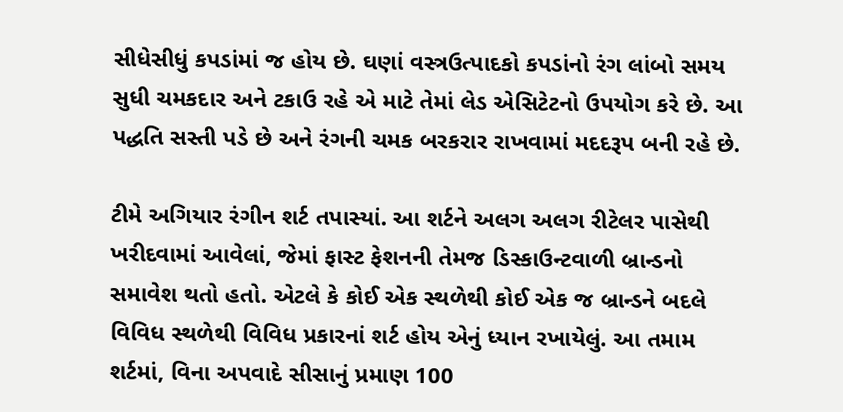સીધેસીધું કપડાંમાં જ હોય છે. ઘણાં વસ્ત્રઉત્પાદકો કપડાંનો રંગ લાંબો સમય સુધી ચમકદાર અને ટકાઉ રહે એ માટે તેમાં લેડ એસિટેટનો ઉપયોગ કરે છે. આ પદ્ધતિ સસ્તી પડે છે અને રંગની ચમક બરકરાર રાખવામાં મદદરૂપ બની રહે છે.

ટીમે અગિયાર રંગીન શર્ટ તપાસ્યાં. આ શર્ટને અલગ અલગ રીટેલર પાસેથી ખરીદવામાં આવેલાં, જેમાં ફાસ્ટ ફેશનની તેમજ ડિસ્કાઉન્‍ટવાળી બ્રાન્‍ડનો સમાવેશ થતો હતો. એટલે કે કોઈ એક સ્થળેથી કોઈ એક જ બ્રાન્ડને બદલે વિવિધ સ્થળેથી વિવિધ પ્રકારનાં શર્ટ હોય એનું ધ્યાન રખાયેલું. આ તમામ શર્ટમાં, વિના અપવાદે સીસાનું પ્રમાણ 100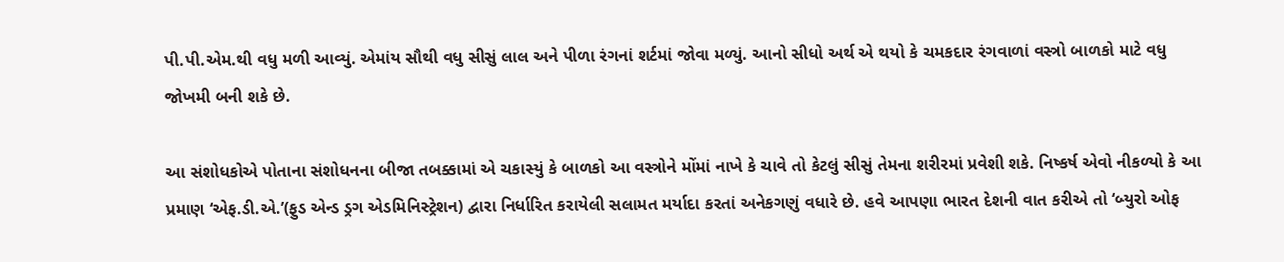પી.પી.એમ.થી વધુ મળી આવ્યું. એમાંય સૌથી વધુ સીસું લાલ અને પીળા રંગનાં શર્ટમાં જોવા મળ્યું. આનો સીધો અર્થ એ થયો કે ચમકદાર રંગવાળાં વસ્ત્રો બાળકો માટે વધુ જોખમી બની શકે છે.

આ સંશોધકોએ પોતાના સંશોધનના બીજા તબક્કામાં એ ચકાસ્યું કે બાળકો આ વસ્ત્રોને મોંમાં નાખે કે ચાવે તો કેટલું સીસું તેમના શરીરમાં પ્રવેશી શકે. નિષ્કર્ષ એવો નીકળ્યો કે આ પ્રમાણ ‘એફ.ડી.એ.’(ફુડ એન્‍ડ ડ્રગ એડમિનિસ્ટ્રેશન) દ્વારા નિર્ધારિત કરાયેલી સલામત મર્યાદા કરતાં અનેકગણું વધારે છે. હવે આપણા ભારત દેશની વાત કરીએ તો ‘બ્યુરો ઓફ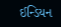ઈન્‍ડિયન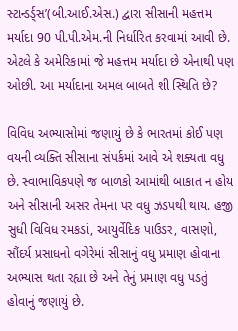સ્ટાન્‍ડર્ડ્સ’(બી.આઈ.એસ.) દ્વારા સીસાની મહત્તમ મર્યાદા 90 પી.પી.એમ.ની નિર્ધારિત કરવામાં આવી છે. એટલે કે અમેરિકામાં જે મહત્તમ મર્યાદા છે એનાથી પણ ઓછી. આ મર્યાદાના અમલ બાબતે શી સ્થિતિ છે?

વિવિધ અભ્યાસોમાં જણાયું છે કે ભારતમાં કોઈ પણ વયની વ્યક્તિ સીસાના સંપર્કમાં આવે એ શક્યતા વધુ છે. સ્વાભાવિકપણે જ બાળકો આમાંથી બાકાત ન હોય અને સીસાની અસર તેમના પર વધુ ઝડપથી થાય. હજી સુધી વિવિધ રમકડાં, આયુર્વેદિક પાઉડર, વાસણો, સૌંદર્ય પ્રસાધનો વગેરેમાં સીસાનું વધુ પ્રમાણ હોવાના અભ્યાસ થતા રહ્યા છે અને તેનું પ્રમાણ વધુ પડતું હોવાનું જણાયું છે.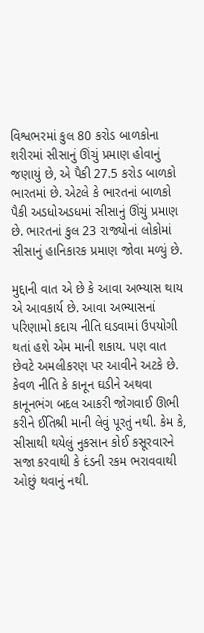વિશ્વભરમાં કુલ 80 કરોડ બાળકોના શરીરમાં સીસાનું ઊંચું પ્રમાણ હોવાનું જણાયું છે, એ પૈકી 27.5 કરોડ બાળકો ભારતમાં છે. એટલે કે ભારતનાં બાળકો પૈકી અડધોઅડધમાં સીસાનું ઊંચું પ્રમાણ છે. ભારતનાં કુલ 23 રાજ્યોનાં લોકોમાં સીસાનું હાનિકારક પ્રમાણ જોવા મળ્યું છે.

મુદ્દાની વાત એ છે કે આવા અભ્યાસ થાય એ આવકાર્ય છે. આવા અભ્યાસનાં પરિણામો કદાચ નીતિ ઘડવામાં ઉપયોગી થતાં હશે એમ માની શકાય. પણ વાત છેવટે અમલીકરણ પર આવીને અટકે છે. કેવળ નીતિ કે કાનૂન ઘડીને અથવા કાનૂનભંગ બદલ આકરી જોગવાઈ ઊભી કરીને ઈતિશ્રી માની લેવું પૂરતું નથી. કેમ કે, સીસાથી થયેલું નુકસાન કોઈ કસૂરવારને સજા કરવાથી કે દંડની રકમ ભરાવવાથી ઓછું થવાનું નથી.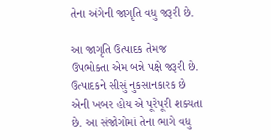તેના અંગેની જાગૃતિ વધુ જરૂરી છે.

આ જાગૃતિ ઉત્પાદક તેમજ ઉપભોક્તા એમ બન્ને પક્ષે જરૂરી છે. ઉત્પાદકને સીસું નુકસાનકારક છે એની ખબર હોય એ પૂરેપૂરી શક્યતા છે. આ સંજોગોમાં તેના ભાગે વધુ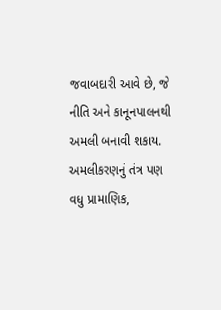જવાબદારી આવે છે, જે નીતિ અને કાનૂનપાલનથી અમલી બનાવી શકાય. અમલીકરણનું તંત્ર પણ વધુ પ્રામાણિક,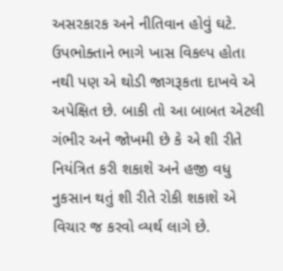અસરકારક અને નીતિવાન હોવું ઘટે. ઉપભોક્તાને ભાગે ખાસ વિકલ્પ હોતા નથી પણ એ થોડી જાગરૂકતા દાખવે એ અપેક્ષિત છે. બાકી તો આ બાબત એટલી ગંભીર અને જોખમી છે કે એ શી રીતે નિયંત્રિત કરી શકાશે અને હજી વધુ નુકસાન થતું શી રીતે રોકી શકાશે એ વિચાર જ કરવો વ્યર્થ લાગે છે.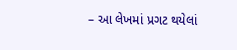– આ લેખમાં પ્રગટ થયેલાં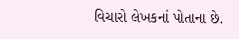વિચારો લેખકનાં પોતાના છે.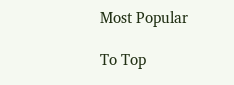Most Popular

To Top